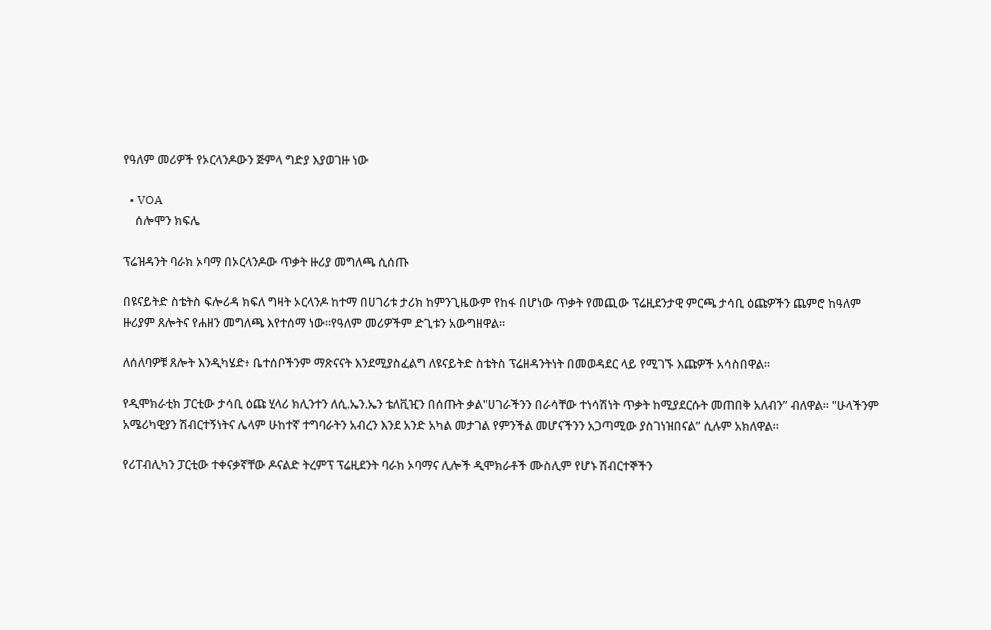የዓለም መሪዎች የኦርላንዶውን ጅምላ ግድያ እያወገዙ ነው

  • VOA
    ሰሎሞን ክፍሌ

ፕሬዝዳንት ባራክ ኦባማ በኦርላንዶው ጥቃት ዙሪያ መግለጫ ሲሰጡ

በዩናይትድ ስቴትስ ፍሎሪዳ ክፍለ ግዛት ኦርላንዶ ከተማ በሀገሪቱ ታሪክ ከምንጊዜውም የከፋ በሆነው ጥቃት የመጪው ፕሬዚደንታዊ ምርጫ ታሳቢ ዕጩዎችን ጨምሮ ከዓለም ዙሪያም ጸሎትና የሐዘን መግለጫ እየተሰማ ነው።የዓለም መሪዎችም ድጊቱን አውግዘዋል።

ለሰለባዎቹ ጸሎት እንዲካሄድ፥ ቤተሰቦችንም ማጽናናት እንደሚያስፈልግ ለዩናይትድ ስቴትስ ፕሬዘዳንትነት በመወዳደር ላይ የሚገኙ እጩዎች አሳስበዋል።

የዲሞክራቲክ ፓርቲው ታሳቢ ዕጩ ሂላሪ ክሊንተን ለሲ.ኤን.ኤን ቴለቪዢን በሰጡት ቃል"ሀገራችንን በራሳቸው ተነሳሽነት ጥቃት ከሚያደርሱት መጠበቅ አለብን” ብለዋል። "ሁላችንም አሜሪካዊያን ሽብርተኝነትና ሌላም ሁከተኛ ተግባራትን አብረን እንደ አንድ አካል መታገል የምንችል መሆናችንን አጋጣሚው ያስገነዝበናል” ሲሉም አክለዋል።

የሪፐብሊካን ፓርቲው ተቀናቃኛቸው ዶናልድ ትረምፕ ፕሬዚደንት ባራክ ኦባማና ሊሎች ዲሞክራቶች ሙስሊም የሆኑ ሽብርተኞችን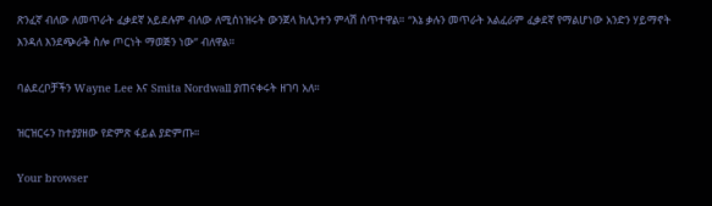ጽንፈኛ ብለው ለመጥራት ፈቃደኛ አይደሉም ብለው ለሚሰነዝሩት ውንጀላ ክሊንተን ምላሽ ሰጥተዋል። “እኔ ቃሉን መጥራት አልፈራም ፈቃደኛ የማልሆነው አንድን ሃይማኖት እንዳለ እንደጭራቅ ስሎ ጦርነት ማወጅን ነው” ብለዋል።

ባልደረቦቻችን Wayne Lee እና Smita Nordwall ያጠናቀሩት ዘገባ አለ።

ዝርዝርሩን ከተያያዘው የድምጽ ፋይል ያድምጡ።

Your browser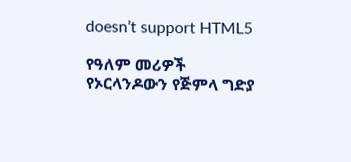doesn’t support HTML5

የዓለም መሪዎች የኦርላንዶውን የጅምላ ግድያ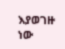እያወገዙ ነው